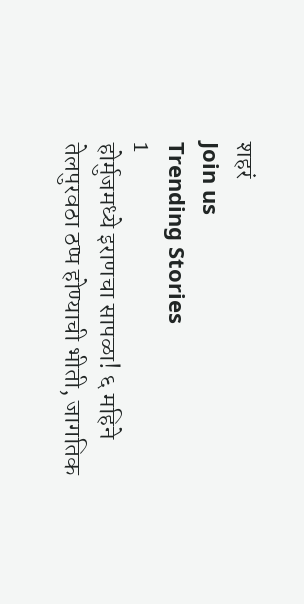शहरं
Join us
Trending Stories
1
होर्मुजमध्ये इराणचा सापळा! ६ महिने तेलपुरवठा ठप्प होण्याची भीती, जागतिक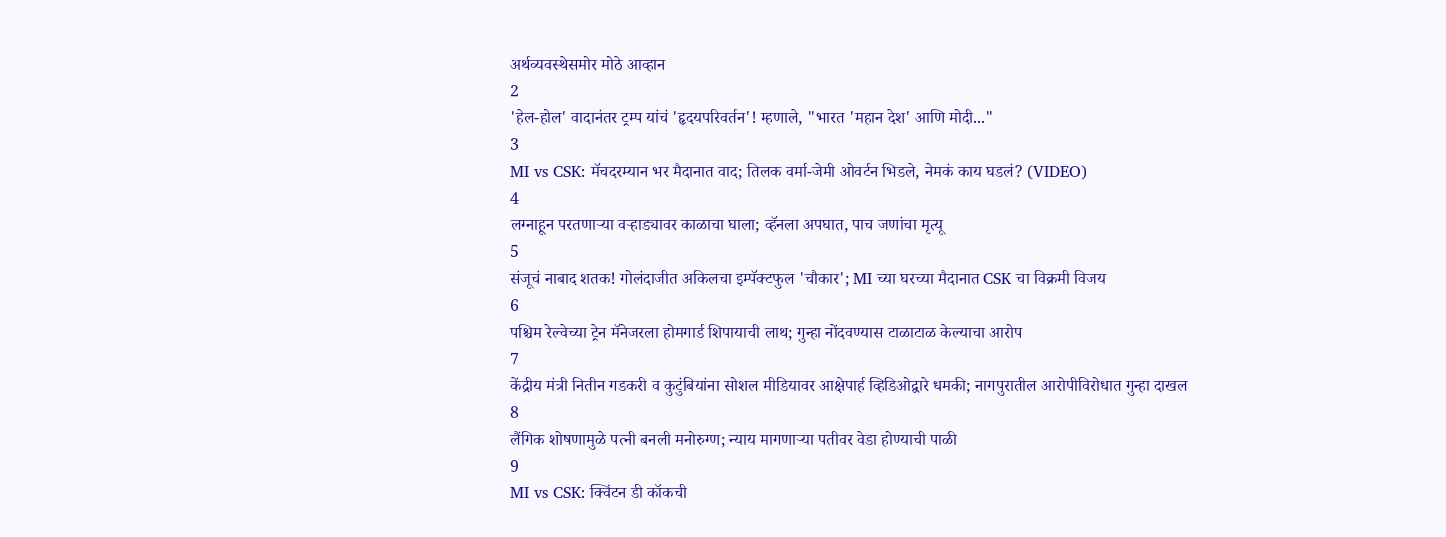अर्थव्यवस्थेसमोर मोठे आव्हान
2
'हेल-होल' वादानंतर ट्रम्प यांचं 'हृदयपरिवर्तन'! म्हणाले, "भारत 'महान देश' आणि मोदी..."
3
MI vs CSK: मॅचदरम्यान भर मैदानात वाद; तिलक वर्मा-जेमी ओवर्टन भिडले, नेमकं काय घडलं? (VIDEO)
4
लग्नाहून परतणाऱ्या वऱ्हाड्यावर काळाचा घाला; व्हॅनला अपघात, पाच जणांचा मृत्यू
5
संजूचं नाबाद शतक! गोलंदाजीत अकिलचा इम्पॅक्टफुल 'चौकार'; MI च्या घरच्या मैदानात CSK चा विक्रमी विजय
6
पश्चिम रेल्वेच्या ट्रेन मॅनेजरला होमगार्ड शिपायाची लाथ; गुन्हा नोंदवण्यास टाळाटाळ केल्याचा आरोप
7
केंद्रीय मंत्री नितीन गडकरी व कुटुंबियांना सोशल मीडियावर आक्षेपार्ह व्हिडिओद्वारे धमकी; नागपुरातील आरोपीविरोधात गुन्हा दाखल
8
लैंगिक शोषणामुळे पत्नी बनली मनोरुग्ण; न्याय मागणाऱ्या पतीवर वेडा होण्याची पाळी
9
MI vs CSK: क्विंटन डी कॉकची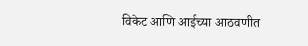विकेट आणि आईच्या आठवणीत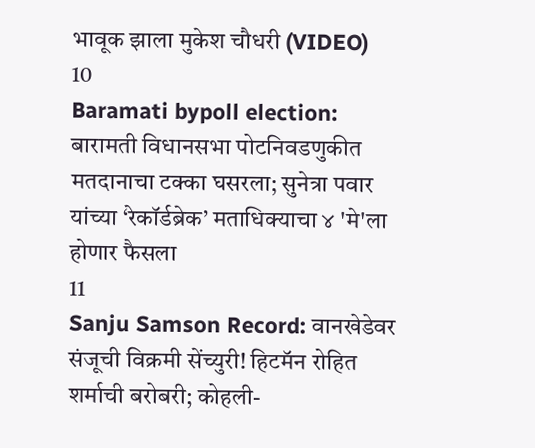भावूक झाला मुकेश चौधरी (VIDEO)
10
Baramati bypoll election: बारामती विधानसभा पोटनिवडणुकीत मतदानाचा टक्का घसरला; सुनेत्रा पवार यांच्या ‘रेकॉर्डब्रेक’ मताधिक्याचा ४ 'मे'ला होणार फैसला
11
Sanju Samson Record: वानखेडेवर संजूची विक्रमी सेंच्युरी! हिटमॅन रोहित शर्माची बरोबरी; कोहली-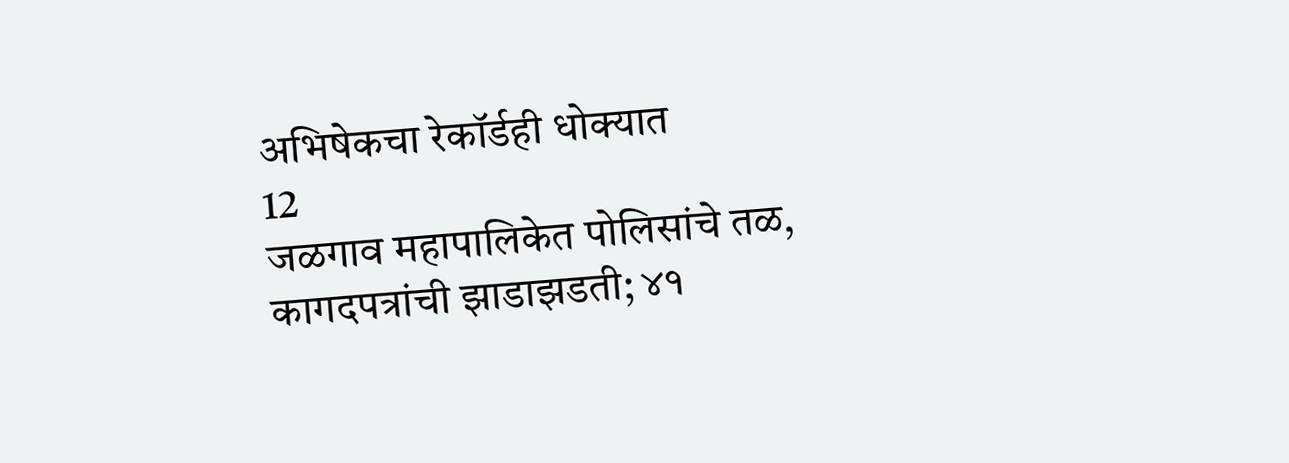अभिषेकचा रेकॉर्डही धोक्यात
12
जळगाव महापालिकेत पोलिसांचे तळ, कागदपत्रांची झाडाझडती; ४१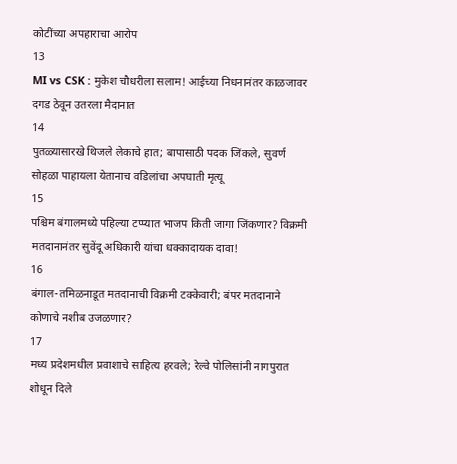कोटींच्या अपहाराचा आरोप
13
MI vs CSK : मुकेश चौधरीला सलाम! आईच्या निधनानंतर काळजावर दगड ठेवून उतरला मैदानात
14
पुतळ्यासारखे थिजले लेकाचे हात; बापासाठी पदक जिंकले, सुवर्ण सोहळा पाहायला येतानाच वडिलांचा अपघाती मृत्यू
15
पश्चिम बंगालमध्ये पहिल्या टप्प्यात भाजप किती जागा जिंकणार? विक्रमी मतदानानंतर सुवेंदू अधिकारी यांचा धक्कादायक दावा!
16
बंगाल-तमिळनाडूत मतदानाची विक्रमी टक्केवारी; बंपर मतदानाने कोणाचे नशीब उजळणार?
17
मध्य प्रदेशमधील प्रवाशाचे साहित्य हरवले; रेल्वे पोलिसांनी नागपुरात शोधून दिले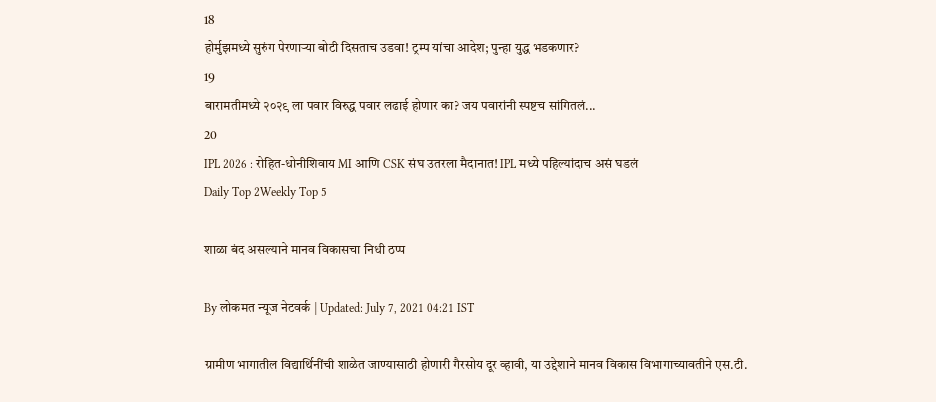18
होर्मुझमध्ये सुरुंग पेरणाऱ्या बोटी दिसताच उडवा! ट्रम्प यांचा आदेश; पुन्हा युद्ध भडकणार?
19
बारामतीमध्ये २०२९ ला पवार विरुद्ध पवार लढाई होणार का? जय पवारांनी स्पष्टच सांगितलं...
20
IPL 2026 : रोहित-धोनीशिवाय MI आणि CSK संघ उतरला मैदानात! IPL मध्ये पहिल्यांदाच असं घडलं
Daily Top 2Weekly Top 5

शाळा बंद असल्याने मानव विकासचा निधी ठप्प

By लोकमत न्यूज नेटवर्क | Updated: July 7, 2021 04:21 IST

ग्रामीण भागातील विद्यार्थिनींची शाळेत जाण्यासाठी होणारी गैरसोय दूर व्हावी, या उद्देशाने मानव विकास विभागाच्यावतीने एस.टी.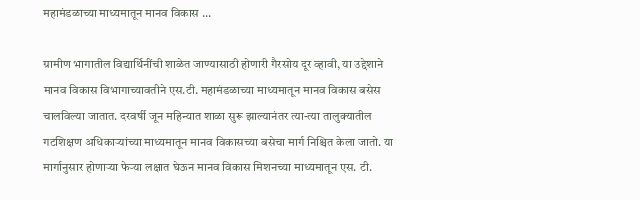महामंडळाच्या माध्यमातून मानव विकास ...

ग्रामीण भागातील विद्यार्थिनींची शाळेत जाण्यासाठी होणारी गैरसोय दूर व्हावी, या उद्देशाने मानव विकास विभागाच्यावतीने एस.टी. महामंडळाच्या माध्यमातून मानव विकास बसेस चालविल्या जातात. दरवर्षी जून महिन्यात शाळा सुरू झाल्यानंतर त्या-त्या तालुक्यातील गटशिक्षण अधिकाऱ्यांच्या माध्यमातून मानव विकासच्या बसेचा मार्ग निश्चित केला जातो. या मार्गानुसार होणाऱ्या फेऱ्या लक्षात घेऊन मानव विकास मिशनच्या माध्यमातून एस. टी.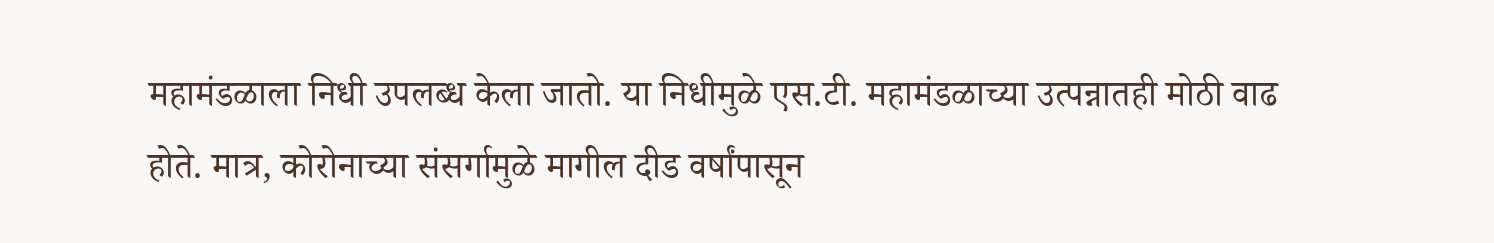महामंडळाला निधी उपलब्ध केला जातो. या निधीमुळे एस.टी. महामंडळाच्या उत्पन्नातही मोठी वाढ होते. मात्र, कोरोनाच्या संसर्गामुळे मागील दीड वर्षांपासून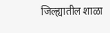जिल्ह्यातील शाळा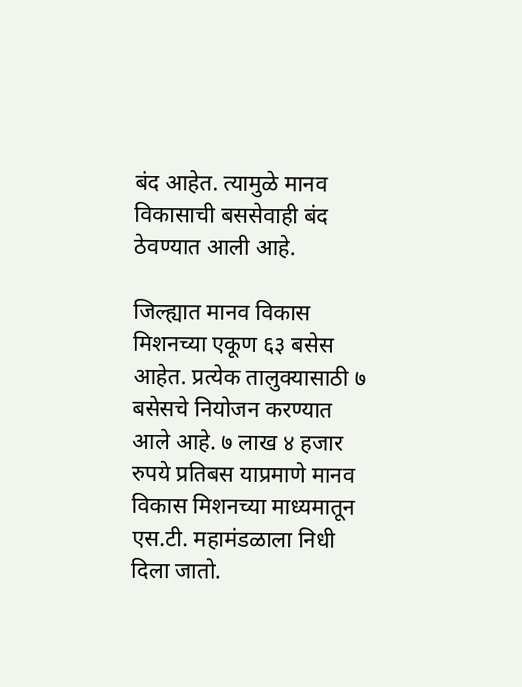बंद आहेत. त्यामुळे मानव विकासाची बससेवाही बंद ठेवण्यात आली आहे.

जिल्ह्यात मानव विकास मिशनच्या एकूण ६३ बसेस आहेत. प्रत्येक तालुक्यासाठी ७ बसेसचे नियोजन करण्यात आले आहे. ७ लाख ४ हजार रुपये प्रतिबस याप्रमाणे मानव विकास मिशनच्या माध्यमातून एस.टी. महामंडळाला निधी दिला जातो.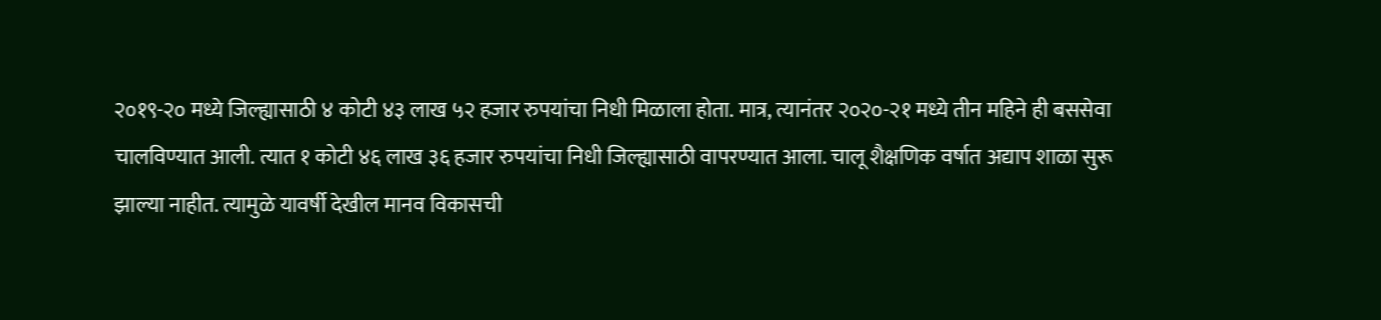२०१९-२० मध्ये जिल्ह्यासाठी ४ कोटी ४३ लाख ५२ हजार रुपयांचा निधी मिळाला होता. मात्र, त्यानंतर २०२०-२१ मध्ये तीन महिने ही बससेवा चालविण्यात आली. त्यात १ कोटी ४६ लाख ३६ हजार रुपयांचा निधी जिल्ह्यासाठी वापरण्यात आला. चालू शैक्षणिक वर्षात अद्याप शाळा सुरू झाल्या नाहीत. त्यामुळे यावर्षी देखील मानव विकासची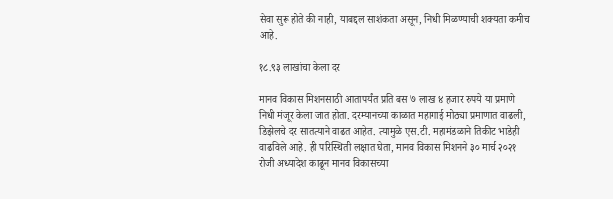सेवा सुरू होते की नाही, याबद्दल साशंकता असून, निधी मिळण्याची शक्यता कमीच आहे.

१८.९३ लाखांचा केला दर

मानव विकास मिशनसाठी आतापर्यंत प्रति बस ७ लाख ४ हजार रुपये या प्रमाणे निधी मंजूर केला जात होता. दरम्यानच्या काळात महागाई मोठ्या प्रमाणात वाढली, डिझेलचे दर सातत्याने वाढत आहेत. त्यामुळे एस.टी. महामंडळाने तिकीट भाडेही वाढविले आहे. ही परिस्थिती लक्षात घेता, मानव विकास मिशनने ३० मार्च २०२१ रोजी अध्यादेश काढून मानव विकासच्या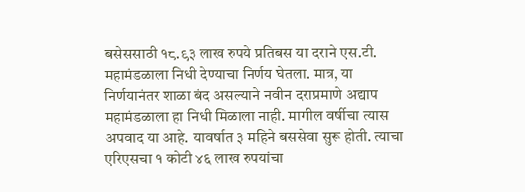बसेससाठी १८.९३ लाख रुपये प्रतिबस या दराने एस.टी. महामंडळाला निधी देण्याचा निर्णय घेतला. मात्र, या निर्णयानंतर शाळा बंद असल्याने नवीन दराप्रमाणे अद्याप महामंडळाला हा निधी मिळाला नाही. मागील वर्षीचा त्यास अपवाद या आहे. यावर्षात ३ महिने बससेवा सुरू होती. त्याचा एरिएसचा १ कोटी ४६ लाख रुपयांचा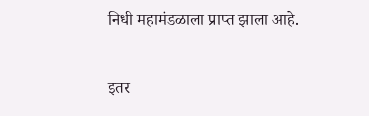निधी महामंडळाला प्राप्त झाला आहे.

इतर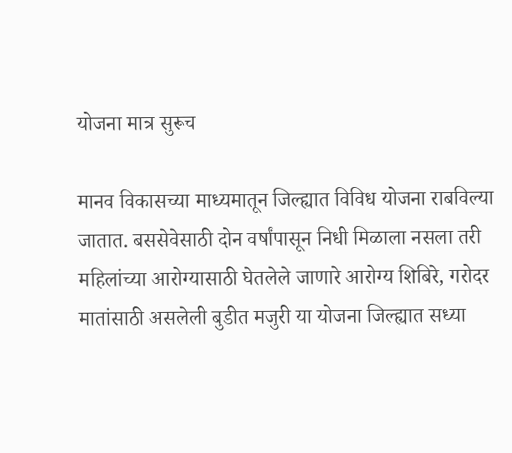योजना मात्र सुरूच

मानव विकासच्या माध्यमातून जिल्ह्यात विविध योजना राबविल्या जातात. बससेवेसाठी दोन वर्षांपासून निधी मिळाला नसला तरी महिलांच्या आरोग्यासाठी घेतलेले जाणारे आरोग्य शिबिरे, गरोदर मातांसाठी असलेली बुडीत मजुरी या योजना जिल्ह्यात सध्या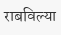राबविल्या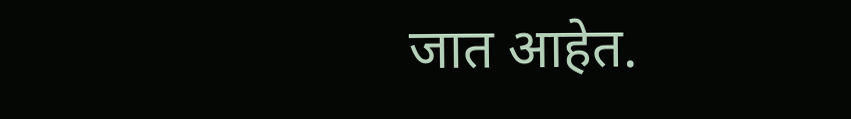जात आहेत.